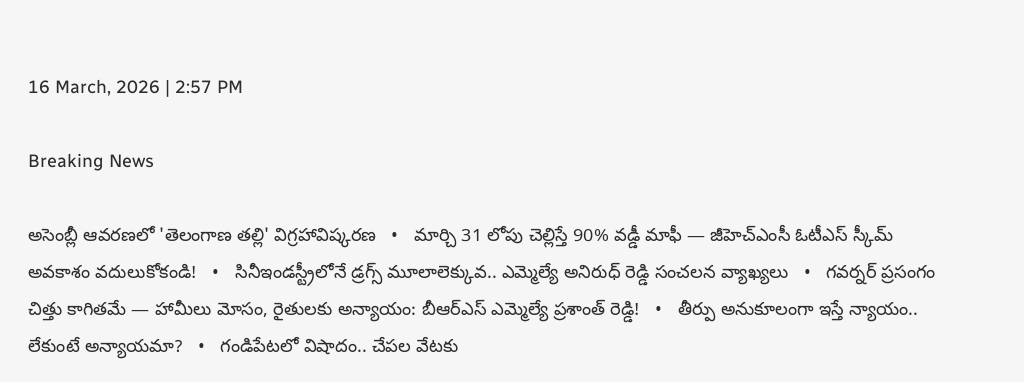16 March, 2026 | 2:57 PM

Breaking News

అసెంబ్లీ ఆవరణలో 'తెలంగాణ తల్లి' విగ్రహావిష్కరణ   •   మార్చి 31 లోపు చెల్లిస్తే 90% వడ్డీ మాఫీ — జీహెచ్ఎంసీ ఓటీఎస్ స్కీమ్ అవకాశం వదులుకోకండి!   •   సినీఇండస్ట్రీలోనే డ్రగ్స్ మూలాలెక్కువ.. ఎమ్మెల్యే అనిరుధ్ రెడ్డి సంచలన వ్యాఖ్యలు   •   గవర్నర్ ప్రసంగం చిత్తు కాగితమే — హామీలు మోసం, రైతులకు అన్యాయం: బీఆర్ఎస్ ఎమ్మెల్యే ప్రశాంత్ రెడ్డి!   •   తీర్పు అనుకూలంగా ఇస్తే న్యాయం.. లేకుంటే అన్యాయమా?   •   గండిపేటలో విషాదం.. చేపల వేటకు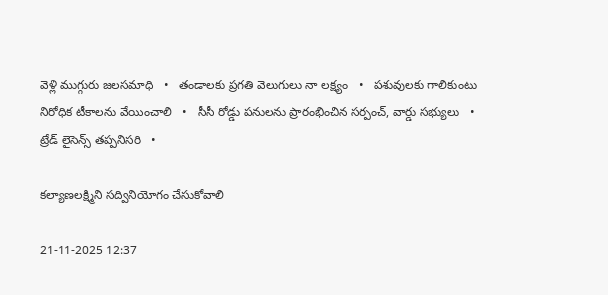వెళ్లి ముగ్గురు జలసమాధి   •   తండాలకు ప్రగతి వెలుగులు నా లక్ష్యం   •   పశువులకు గాలికుంటు నిరోధిక టీకాలను వేయించాలి   •   సీసీ రోడ్డు పనులను ప్రారంభించిన సర్పంచ్, వార్డు సభ్యులు   •   ట్రేడ్ లైసెన్స్ తప్పనిసరి   •

కల్యాణలక్ష్మిని సద్వినియోగం చేసుకోవాలి

21-11-2025 12:37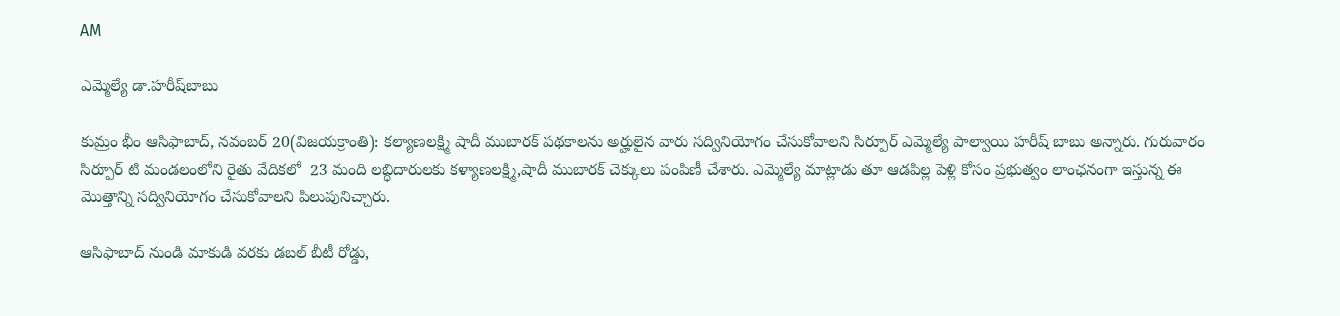AM

ఎమ్మెల్యే డా.హరీష్‌బాబు

కుమ్రం భీం ఆసిఫాబాద్, నవంబర్ 20(విజయక్రాంతి): కల్యాణలక్ష్మి షాదీ ముబారక్ పథకాలను అర్హులైన వారు సద్వినియోగం చేసుకోవాలని సిర్పూర్ ఎమ్మెల్యే పాల్వాయి హరీష్ బాబు అన్నారు. గురువారం సిర్పూర్ టి మండలంలోని రైతు వేదికలో  23 మంది లబ్ధిదారులకు కళ్యాణలక్ష్మి,షాదీ ముబారక్ చెక్కులు పంపిణీ చేశారు. ఎమ్మెల్యే మాట్లాడు తూ ఆడపిల్ల పెళ్లి కోసం ప్రభుత్వం లాంఛనంగా ఇస్తున్న ఈ మొత్తాన్ని సద్వినియోగం చేసుకోవాలని పిలుపునిచ్చారు.

ఆసిఫాబాద్ నుండి మాకుడి వరకు డబల్ బీటీ రోడ్డు,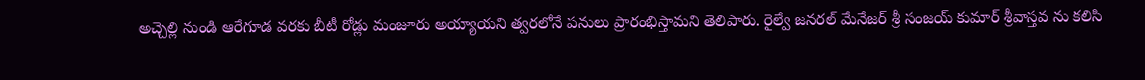అచ్చెల్లి నుండి ఆరేగూడ వరకు బీటీ రోడ్లు మంజూరు అయ్యాయని త్వరలోనే పనులు ప్రారంభిస్తామని తెలిపారు. రైల్వే జనరల్ మేనేజర్ శ్రీ సంజయ్ కుమార్ శ్రీవాస్తవ ను కలిసి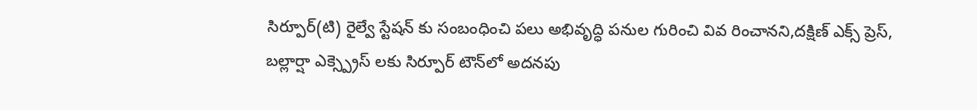సిర్పూర్(టి) రైల్వే స్టేషన్ కు సంబంధించి పలు అభివృద్ధి పనుల గురించి వివ రించానని,దక్షిణ్ ఎక్స్ ప్రెస్, బల్లార్షా ఎక్స్ప్రెస్ లకు సిర్పూర్ టౌన్‌లో అదనపు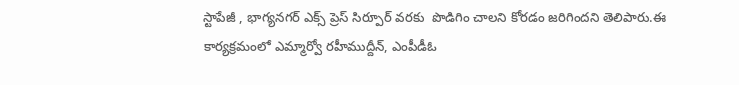స్టాపేజీ , భాగ్యనగర్ ఎక్స్ ప్రెస్ సిర్పూర్ వరకు  పొడిగిం చాలని కోరడం జరిగిందని తెలిపారు.ఈ  కార్యక్రమంలో ఎమ్మార్వో రహీముద్దీన్, ఎంపీడీఓ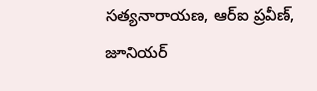సత్యనారాయణ, ఆర్‌ఐ ప్రవీణ్, జూనియర్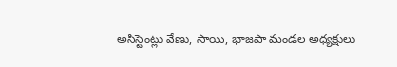అసిస్టెంట్లు వేణు, సాయి, భాజపా మండల అధ్యక్షులు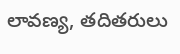లావణ్య, తదితరులు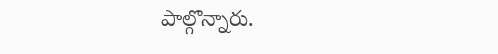పాల్గొన్నారు.